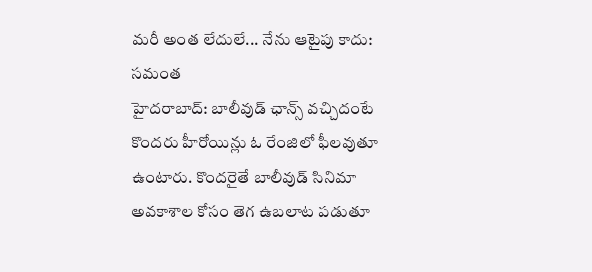మరీ అంత లేదులే... నేను ఆటైపు కాదు: సమంత
హైదరాబాద్: బాలీవుడ్ ఛాన్స్ వచ్చిదంటే కొందరు హీరోయిన్లు ఓ రేంజిలో ఫీలవుతూ ఉంటారు. కొందరైతే బాలీవుడ్ సినిమా అవకాశాల కోసం తెగ ఉబలాట పడుతూ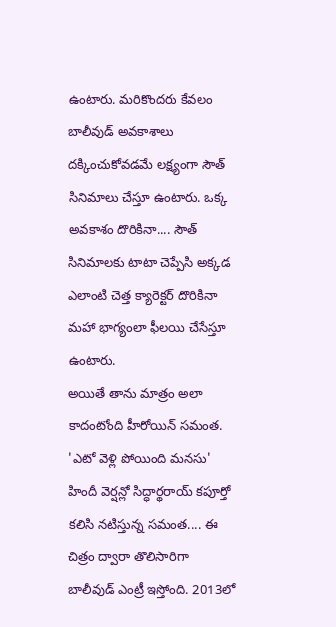ఉంటారు. మరికొందరు కేవలం బాలీవుడ్ అవకాశాలు దక్కించుకోవడమే లక్ష్యంగా సౌత్ సినిమాలు చేస్తూ ఉంటారు. ఒక్క అవకాశం దొరికినా.... సౌత్ సినిమాలకు టాటా చెప్పేసి అక్కడ ఎలాంటి చెత్త క్యారెక్టర్ దొరికినా మహా భాగ్యంలా ఫీలయి చేసేస్తూ ఉంటారు.
అయితే తాను మాత్రం అలా కాదంటోంది హీరోయిన్ సమంత. 'ఎటో వెళ్లి పోయింది మనసు' హిందీ వెర్షన్లో సిద్ధార్థరాయ్ కపూర్తో కలిసి నటిస్తున్న సమంత.... ఈ చిత్రం ద్వారా తొలిసారిగా బాలీవుడ్ ఎంట్రీ ఇస్తోంది. 2013లో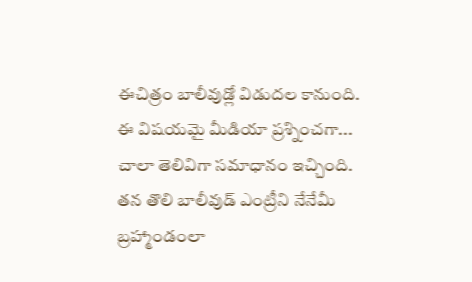ఈచిత్రం బాలీవుడ్లో విడుదల కానుంది. ఈ విషయమై మీడియా ప్రశ్నించగా... చాలా తెలివిగా సమాధానం ఇచ్చింది.
తన తొలి బాలీవుడ్ ఎంట్రీని నేనేమీ బ్రహ్మాండంలా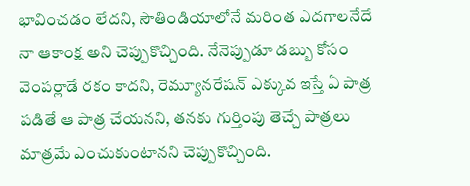భావించడం లేదని, సౌతిండియాలోనే మరింత ఎదగాలనేదే నా ఆకాంక్ష అని చెప్పుకొచ్చింది. నేనెప్పుడూ డబ్బు కోసం వెంపర్లాడే రకం కాదని, రెమ్యూనరేషన్ ఎక్కువ ఇస్తే ఏ పాత్ర పడితే ఆ పాత్ర చేయనని, తనకు గుర్తింపు తెచ్చే పాత్రలు మాత్రమే ఎంచుకుంటానని చెప్పుకొచ్చింది.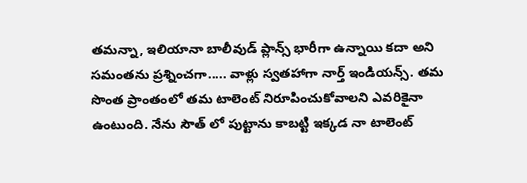తమన్నా, ఇలియానా బాలీవుడ్ ప్లాన్స్ భారీగా ఉన్నాయి కదా అని సమంతను ప్రశ్నించగా..... వాళ్లు స్వతహాగా నార్త్ ఇండియన్స్. తమ సొంత ప్రాంతంలో తమ టాలెంట్ నిరూపించుకోవాలని ఎవరికైనా ఉంటుంది. నేను సౌత్ లో పుట్టాను కాబట్టి ఇక్కడ నా టాలెంట్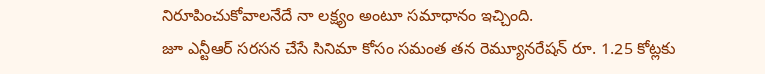నిరూపించుకోవాలనేదే నా లక్ష్యం అంటూ సమాధానం ఇచ్చింది.
జూ ఎన్టీఆర్ సరసన చేసే సినిమా కోసం సమంత తన రెమ్యూనరేషన్ రూ. 1.25 కోట్లకు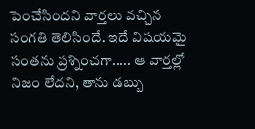పెంచేసిందని వార్తలు వచ్చిన సంగతి తెలిసిందే. ఇదే విషయమై సంతను ప్రశ్నించగా..... ఆ వార్తల్లో నిజం లేదని, తాను డబ్బు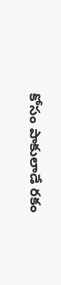కోసం పాకులాడే రకం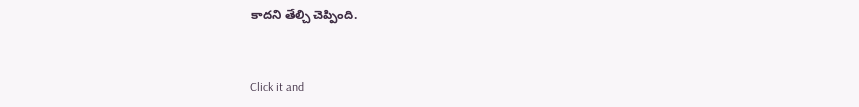కాదని తేల్చి చెప్పింది.


Click it and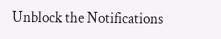Unblock the Notifications